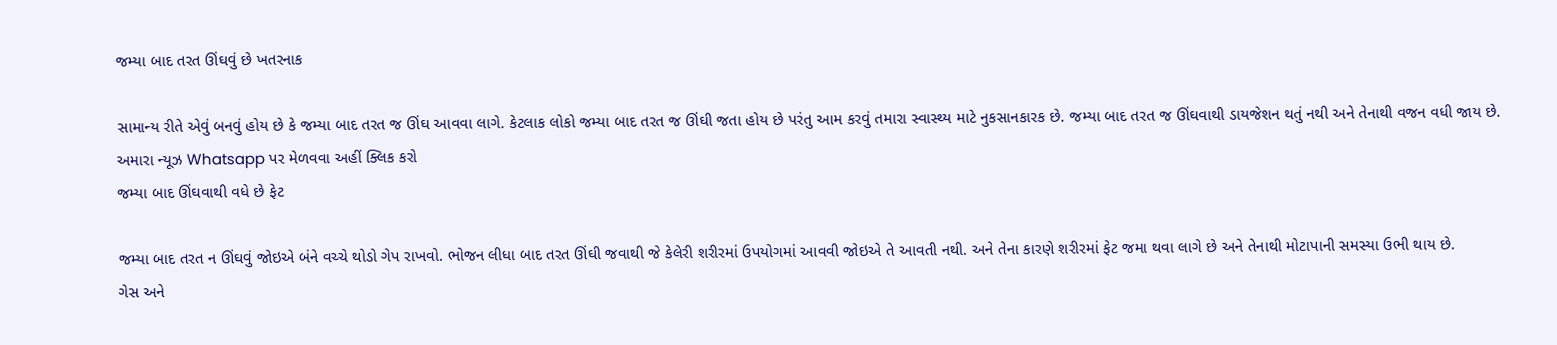જમ્યા બાદ તરત ઊંઘવું છે ખતરનાક

સામાન્ય રીતે એવું બનવું હોય છે કે જમ્યા બાદ તરત જ ઊંઘ આવવા લાગે. કેટલાક લોકો જમ્યા બાદ તરત જ ઊંઘી જતા હોય છે પરંતુ આમ કરવું તમારા સ્વાસ્થ્ય માટે નુકસાનકારક છે. જમ્યા બાદ તરત જ ઊંઘવાથી ડાયજેશન થતું નથી અને તેનાથી વજન વધી જાય છે.
અમારા ન્યૂઝ Whatsapp પર મેળવવા અહીં ક્લિક કરો
જમ્યા બાદ ઊંઘવાથી વધે છે ફેટ

જમ્યા બાદ તરત ન ઊંઘવું જોઇએ બંને વચ્ચે થોડો ગેપ રાખવો. ભોજન લીધા બાદ તરત ઊંઘી જવાથી જે કેલેરી શરીરમાં ઉપયોગમાં આવવી જોઇએ તે આવતી નથી. અને તેના કારણે શરીરમાં ફેટ જમા થવા લાગે છે અને તેનાથી મોટાપાની સમસ્યા ઉભી થાય છે.
ગેસ અને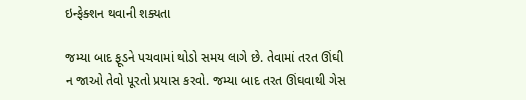ઇન્ફેક્શન થવાની શક્યતા

જમ્યા બાદ ફૂડને પચવામાં થોડો સમય લાગે છે. તેવામાં તરત ઊંઘી ન જાઓ તેવો પૂરતો પ્રયાસ કરવો. જમ્યા બાદ તરત ઊંઘવાથી ગેસ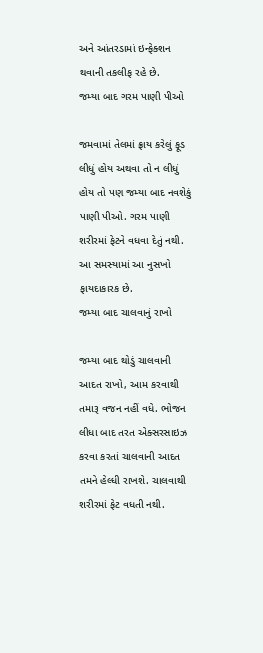અને આંતરડામાં ઇન્ફેક્શન થવાની તકલીફ રહે છે.
જમ્યા બાદ ગરમ પાણી પીઓ

જમવામાં તેલમાં ફ્રાય કરેલું ફૂડ લીધું હોય અથવા તો ન લીધું હોય તો પણ જમ્યા બાદ નવશેકું પાણી પીઓ. ગરમ પાણી શરીરમાં ફેટને વધવા દેતું નથી. આ સમસ્યામાં આ નુસખો ફાયદાકારક છે.
જમ્યા બાદ ચાલવાનું રાખો

જમ્યા બાદ થોડું ચાલવાની આદત રાખો, આમ કરવાથી તમારૂ વજન નહીં વધે. ભોજન લીધા બાદ તરત એક્સરસાઇઝ કરવા કરતાં ચાલવાની આદત તમને હેલ્ધી રાખશે. ચાલવાથી શરીરમાં ફેટ વધતી નથી.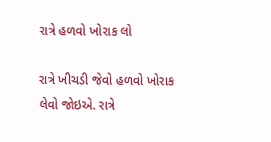રાત્રે હળવો ખોરાક લો

રાત્રે ખીચડી જેવો હળવો ખોરાક લેવો જોઇએ. રાત્રે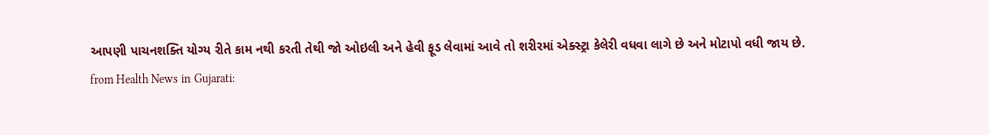આપણી પાચનશક્તિ યોગ્ય રીતે કામ નથી કરતી તેથી જો ઓઇલી અને હેવી ફૂડ લેવામાં આવે તો શરીરમાં એક્સ્ટ્રા કેલેરી વધવા લાગે છે અને મોટાપો વધી જાય છે.
from Health News in Gujarati: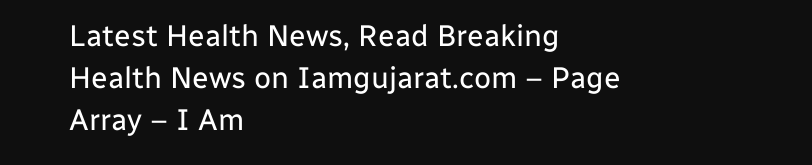Latest Health News, Read Breaking Health News on Iamgujarat.com – Page Array – I Am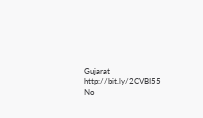Gujarat http://bit.ly/2CVBI55
No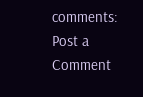comments:
Post a Comment